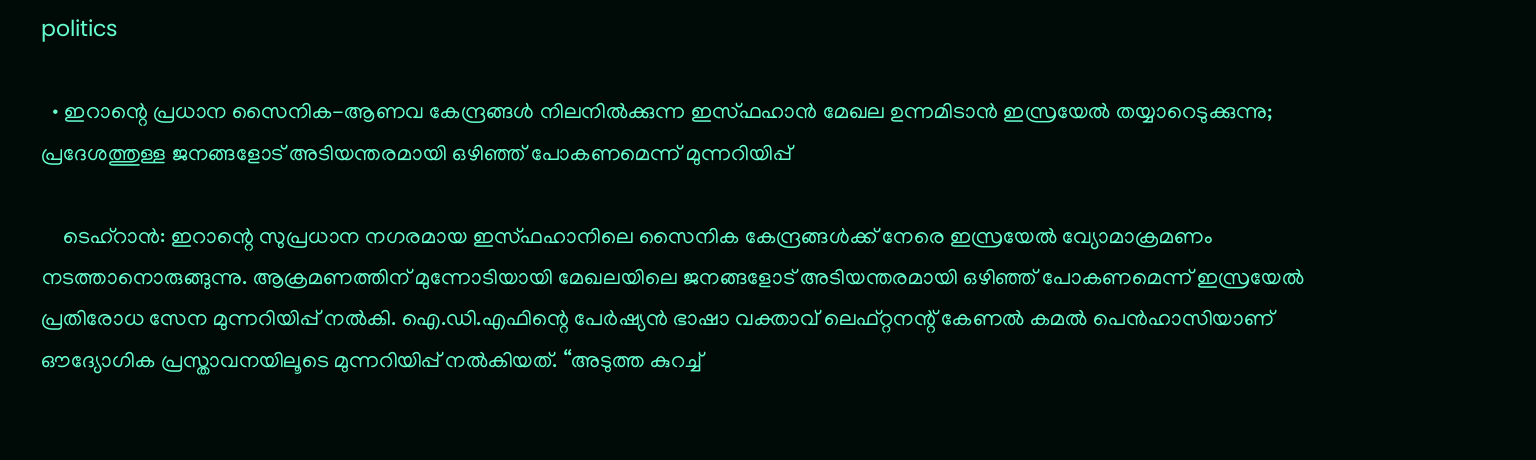politics

  • ഇറാന്റെ പ്രധാന സൈനിക-ആണവ കേന്ദ്രങ്ങൾ നിലനിൽക്കുന്ന ഇസ്ഫഹാൻ മേഖല ഉന്നമിടാൻ ഇസ്രയേൽ തയ്യാറെടുക്കുന്നു; പ്രദേശത്തുള്ള ജനങ്ങളോട് അടിയന്തരമായി ഒഴിഞ്ഞ് പോകണമെന്ന് മുന്നറിയിപ്പ്

    ടെഹ്‌റാൻ: ഇറാന്റെ സുപ്രധാന നഗരമായ ഇസ്ഫഹാനിലെ സൈനിക കേന്ദ്രങ്ങൾക്ക് നേരെ ഇസ്രയേൽ വ്യോമാക്രമണം നടത്താനൊരുങ്ങുന്നു. ആക്രമണത്തിന് മുന്നോടിയായി മേഖലയിലെ ജനങ്ങളോട് അടിയന്തരമായി ഒഴിഞ്ഞ് പോകണമെന്ന് ഇസ്രയേൽ പ്രതിരോധ സേന മുന്നറിയിപ്പ് നൽകി. ഐ.ഡി.എഫിന്റെ പേർഷ്യൻ ഭാഷാ വക്താവ് ലെഫ്റ്റനന്റ് കേണൽ കമൽ പെൻഹാസിയാണ് ഔദ്യോഗിക പ്രസ്താവനയിലൂടെ മുന്നറിയിപ്പ് നൽകിയത്. “അടുത്ത കുറച്ച്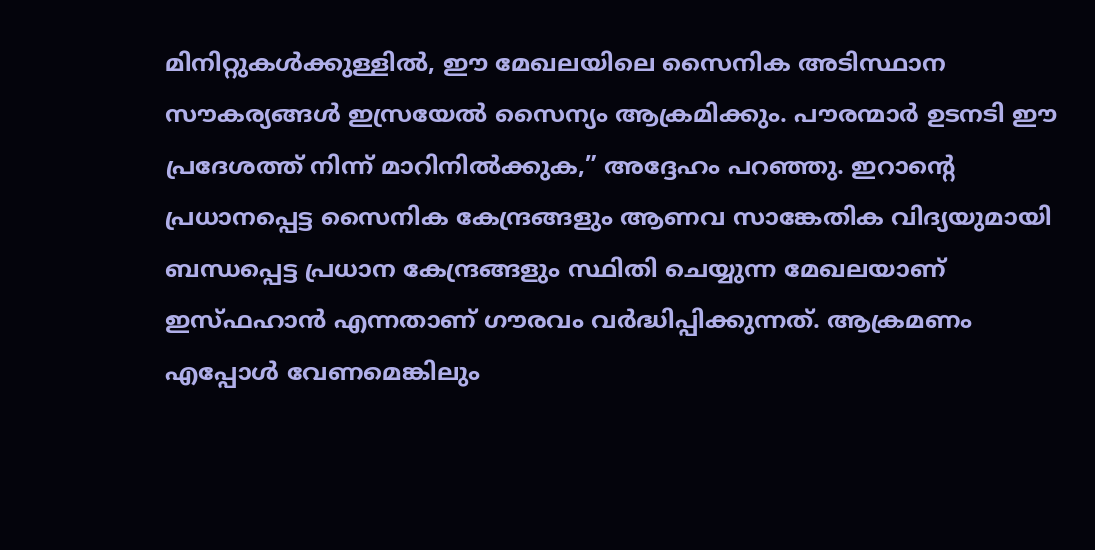മിനിറ്റുകൾക്കുള്ളിൽ, ഈ മേഖലയിലെ സൈനിക അടിസ്ഥാന സൗകര്യങ്ങൾ ഇസ്രയേൽ സൈന്യം ആക്രമിക്കും. പൗരന്മാർ ഉടനടി ഈ പ്രദേശത്ത് നിന്ന് മാറിനിൽക്കുക,” അദ്ദേഹം പറഞ്ഞു. ഇറാൻ്റെ പ്രധാനപ്പെട്ട സൈനിക കേന്ദ്രങ്ങളും ആണവ സാങ്കേതിക വിദ്യയുമായി ബന്ധപ്പെട്ട പ്രധാന കേന്ദ്രങ്ങളും സ്ഥിതി ചെയ്യുന്ന മേഖലയാണ് ഇസ്ഫഹാൻ എന്നതാണ് ഗൗരവം വർദ്ധിപ്പിക്കുന്നത്. ആക്രമണം എപ്പോൾ വേണമെങ്കിലും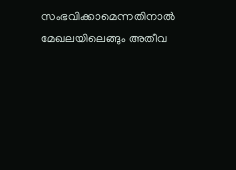സംഭവിക്കാമെന്നതിനാൽ മേഖലയിലെങ്ങും അതീവ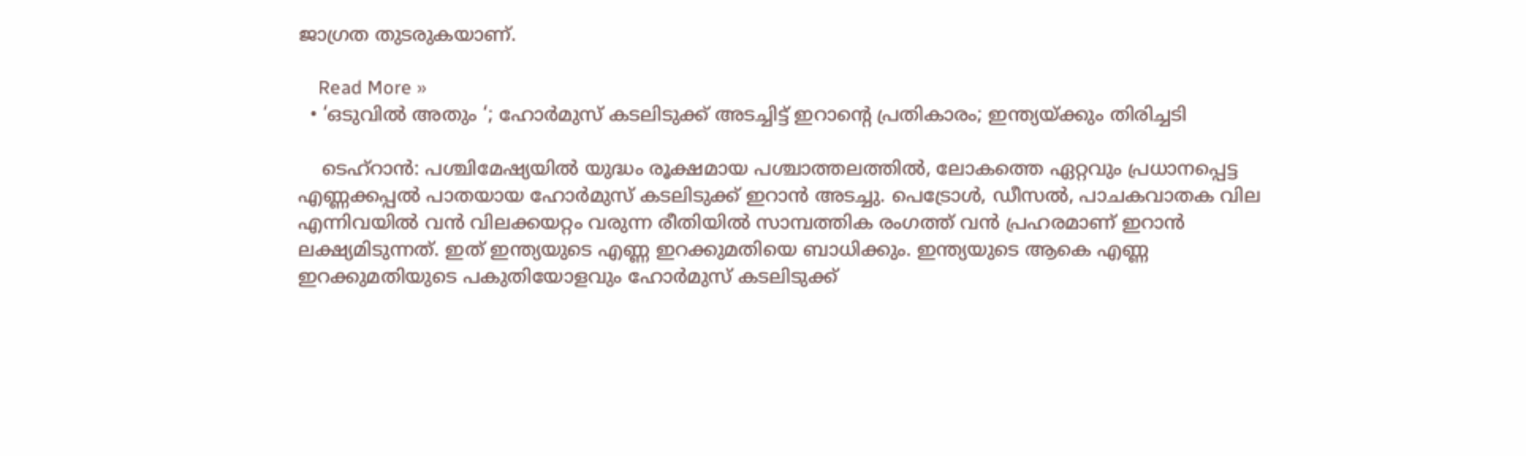ജാഗ്രത തുടരുകയാണ്.

    Read More »
  • ‘ഒടുവിൽ അതും ‘; ഹോർമുസ് കടലിടുക്ക് അടച്ചിട്ട് ഇറാന്റെ പ്രതികാരം; ഇന്ത്യയ്ക്കും തിരിച്ചടി

    ടെഹ്റാൻ: പശ്ചിമേഷ്യയിൽ യുദ്ധം രൂക്ഷമായ പശ്ചാത്തലത്തിൽ, ലോകത്തെ ഏറ്റവും പ്രധാനപ്പെട്ട എണ്ണക്കപ്പൽ പാതയായ ഹോർമുസ് കടലിടുക്ക് ഇറാൻ അടച്ചു. പെട്രോൾ, ഡീസൽ, പാചകവാതക വില എന്നിവയിൽ വൻ വിലക്കയറ്റം വരുന്ന രീതിയിൽ സാമ്പത്തിക രംഗത്ത് വൻ പ്രഹരമാണ് ഇറാൻ ലക്ഷ്യമിടുന്നത്. ഇത് ഇന്ത്യയുടെ എണ്ണ ഇറക്കുമതിയെ ബാധിക്കും. ഇന്ത്യയുടെ ആകെ എണ്ണ ഇറക്കുമതിയുടെ പകുതിയോളവും ഹോർമുസ് കടലിടുക്ക്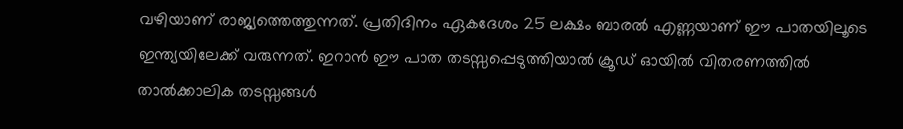വഴിയാണ് രാജ്യത്തെത്തുന്നത്. പ്രതിദിനം ഏകദേശം 25 ലക്ഷം ബാരൽ എണ്ണയാണ് ഈ പാതയിലൂടെ ഇന്ത്യയിലേക്ക് വരുന്നത്. ഇറാൻ ഈ പാത തടസ്സപ്പെടുത്തിയാൽ ക്രൂഡ് ഓയിൽ വിതരണത്തിൽ താൽക്കാലിക തടസ്സങ്ങൾ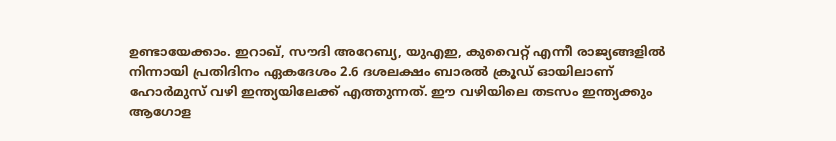ഉണ്ടായേക്കാം. ഇറാഖ്, സൗദി അറേബ്യ, യുഎഇ, കുവൈറ്റ് എന്നീ രാജ്യങ്ങളില്‍ നിന്നായി പ്രതിദിനം ഏകദേശം 2.6 ദശലക്ഷം ബാരല്‍ ക്രൂഡ് ഓയിലാണ് ഹോര്‍മുസ് വഴി ഇന്ത്യയിലേക്ക് എത്തുന്നത്. ഈ വഴിയിലെ തടസം ഇന്ത്യക്കും ആഗോള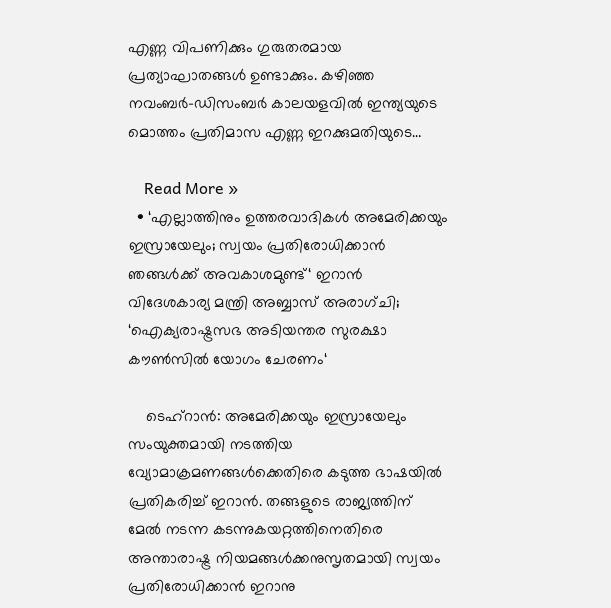എണ്ണ വിപണിക്കും ഗുരുതരമായ പ്രത്യാഘാതങ്ങള്‍ ഉണ്ടാക്കും. കഴിഞ്ഞ നവംബര്‍-ഡിസംബര്‍ കാലയളവില്‍ ഇന്ത്യയുടെ മൊത്തം പ്രതിമാസ എണ്ണ ഇറക്കുമതിയുടെ…

    Read More »
  • ‘എല്ലാത്തിനും ഉത്തരവാദികൾ അമേരിക്കയും ഇസ്രായേലും; സ്വയം പ്രതിരോധിക്കാൻ ഞങ്ങൾക്ക് അവകാശമുണ്ട്‘ ഇറാൻ വിദേശകാര്യ മന്ത്രി അബ്ബാസ് അരാഗ്ചി; ‘ഐക്യരാഷ്ട്രസഭ അടിയന്തര സുരക്ഷാ കൗൺസിൽ യോഗം ചേരണം‘

    ടെഹ്‌റാൻ: അമേരിക്കയും ഇസ്രായേലും സംയുക്തമായി നടത്തിയ വ്യോമാക്രമണങ്ങൾക്കെതിരെ കടുത്ത ഭാഷയിൽ പ്രതികരിച്ച് ഇറാൻ. തങ്ങളുടെ രാജ്യത്തിന് മേൽ നടന്ന കടന്നുകയറ്റത്തിനെതിരെ അന്താരാഷ്ട്ര നിയമങ്ങൾക്കനുസൃതമായി സ്വയം പ്രതിരോധിക്കാൻ ഇറാനു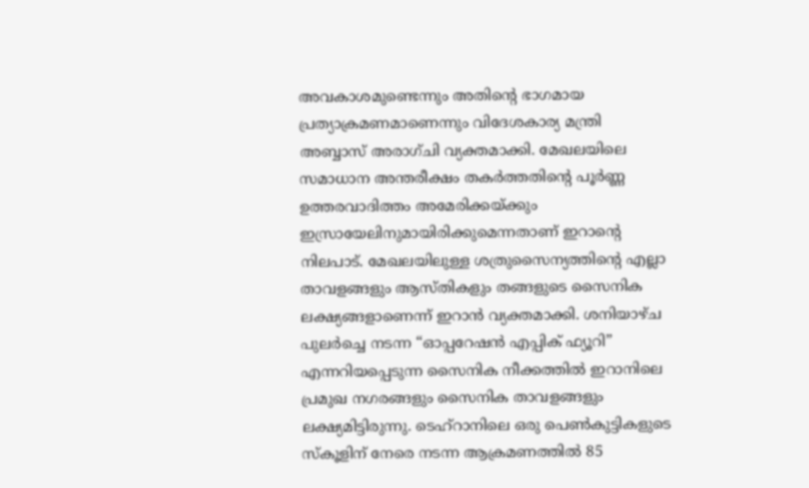അവകാശമുണ്ടെന്നും അതിന്റെ ഭാഗമായ പ്രത്യാക്രമണമാണെന്നും വിദേശകാര്യ മന്ത്രി അബ്ബാസ് അരാഗ്ചി വ്യക്തമാക്കി. മേഖലയിലെ സമാധാന അന്തരീക്ഷം തകർത്തതിന്റെ പൂർണ്ണ ഉത്തരവാദിത്തം അമേരിക്കയ്ക്കും ഇസ്രായേലിനുമായിരിക്കുമെന്നതാണ് ഇറാന്റെ നിലപാട്. മേഖലയിലുള്ള ശത്രുസൈന്യത്തിന്റെ എല്ലാ താവളങ്ങളും ആസ്തികളും തങ്ങളുടെ സൈനിക ലക്ഷ്യങ്ങളാണെന്ന് ഇറാൻ വ്യക്തമാക്കി. ശനിയാഴ്ച പുലർച്ചെ നടന്ന “ഓപ്പറേഷൻ എപ്പിക് ഫ്യൂറി” എന്നറിയപ്പെടുന്ന സൈനിക നീക്കത്തിൽ ഇറാനിലെ പ്രമുഖ നഗരങ്ങളും സൈനിക താവളങ്ങളും ലക്ഷ്യമിട്ടിരുന്നു. ടെഹ്‌റാനിലെ ഒരു പെൺകുട്ടികളുടെ സ്കൂളിന് നേരെ നടന്ന ആക്രമണത്തിൽ 85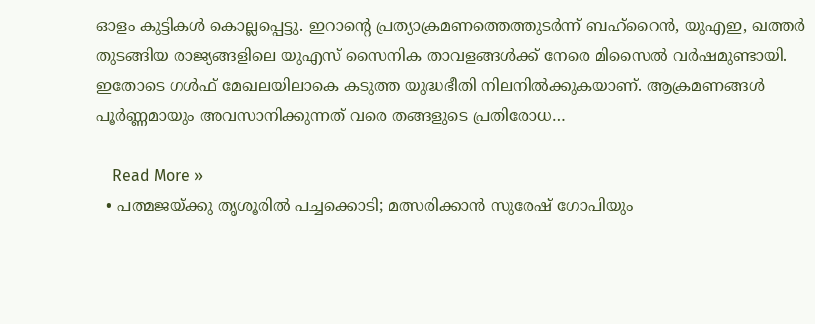ഓളം കുട്ടികൾ കൊല്ലപ്പെട്ടു. ഇറാന്റെ പ്രത്യാക്രമണത്തെത്തുടർന്ന് ബഹ്‌റൈൻ, യുഎഇ, ഖത്തർ തുടങ്ങിയ രാജ്യങ്ങളിലെ യുഎസ് സൈനിക താവളങ്ങൾക്ക് നേരെ മിസൈൽ വർഷമുണ്ടായി. ഇതോടെ ഗൾഫ് മേഖലയിലാകെ കടുത്ത യുദ്ധഭീതി നിലനിൽക്കുകയാണ്. ആക്രമണങ്ങൾ പൂർണ്ണമായും അവസാനിക്കുന്നത് വരെ തങ്ങളുടെ പ്രതിരോധ…

    Read More »
  • പത്മജയ്ക്കു തൃശൂരില്‍ പച്ചക്കൊടി; മത്സരിക്കാന്‍ സുരേഷ് ഗോപിയും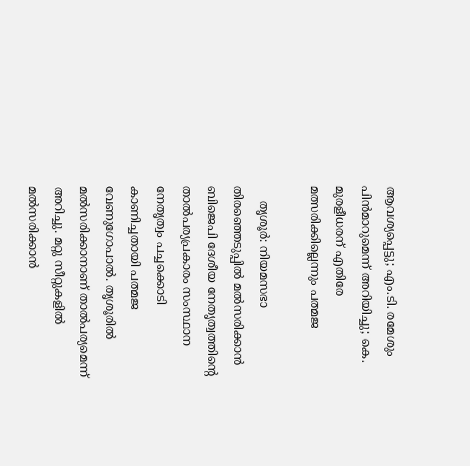ആവശ്യപ്പെട്ടു; എം.ടി. രമേശും പിന്‍മാറുമെന്ന് അറിയിച്ചു; കെ. മുരളീധരന് എതിരേ മത്സരിക്കില്ലെന്നും പത്മജ

    തൃശൂര്‍: നിയമസഭാ തിരഞ്ഞെടുപ്പില്‍ മല്‍സരിക്കാന്‍ ബിജെപി ദേശീയ നേതൃത്വത്തിന്റെ താല്‍പര്യപ്രകാരം സംസ്ഥാന നേതൃത്വം പച്ചക്കൊടി കാണിച്ചതായി പത്മജ വേണുഗോപാല്‍. തൃശൂരില്‍ മല്‍സരിക്കാനാണ് താല്‍പര്യമെന്ന് അറിച്ചു. മറ്റു സീറ്റുകളില്‍ മല്‍സരിക്കാന്‍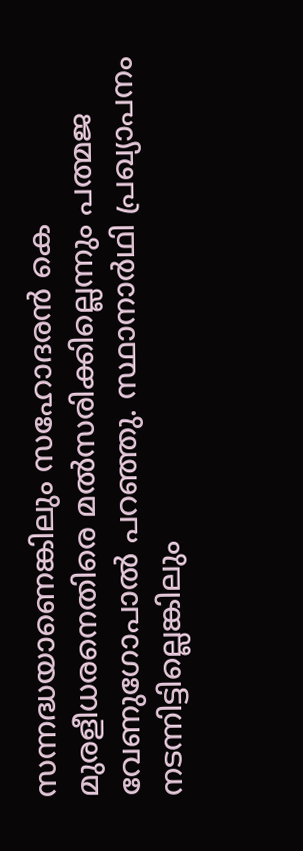സന്നദ്ധയാണെങ്കിലും സഹോദരന്‍ കെ മുരളീധരനെതിരെ മല്‍സരിക്കില്ലെന്നും പത്മജ വേണുഗോപാല്‍ പറഞ്ഞു. സ്ഥാനാര്‍ഥി പ്രഖ്യാപനം നടന്നിട്ടില്ലെങ്കിലും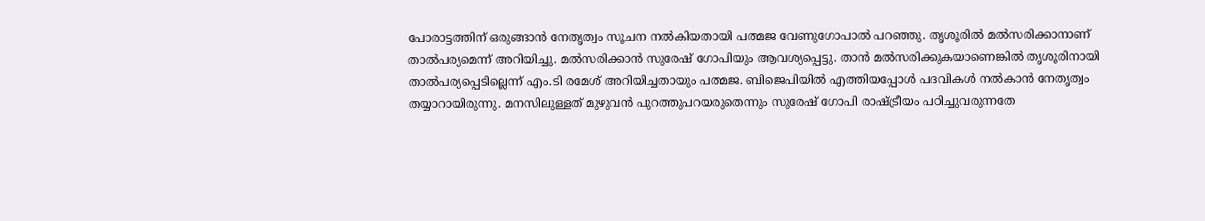പോരാട്ടത്തിന് ഒരുങ്ങാന്‍ നേതൃത്വം സൂചന നല്‍കിയതായി പത്മജ വേണുഗോപാല്‍ പറഞ്ഞു. തൃശൂരില്‍ മല്‍സരിക്കാനാണ് താല്‍പര്യമെന്ന് അറിയിച്ചു. മല്‍സരിക്കാന്‍ സുരേഷ് ഗോപിയും ആവശ്യപ്പെട്ടു. താന്‍ മല്‍സരിക്കുകയാണെങ്കില്‍ തൃശൂരിനായി താല്‍പര്യപ്പെടില്ലെന്ന് എം.ടി രമേശ് അറിയിച്ചതായും പത്മജ. ബിജെപിയില്‍ എത്തിയപ്പോള്‍ പദവികള്‍ നല്‍കാന്‍ നേതൃത്വം തയ്യാറായിരുന്നു. മനസിലുള്ളത് മുഴുവന്‍ പുറത്തുപറയരുതെന്നും സുരേഷ് ഗോപി രാഷ്ട്രീയം പഠിച്ചുവരുന്നതേ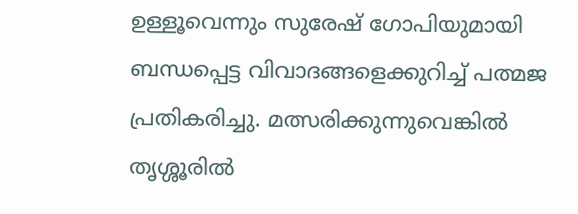ഉള്ളൂവെന്നും സുരേഷ് ഗോപിയുമായി ബന്ധപ്പെട്ട വിവാദങ്ങളെക്കുറിച്ച് പത്മജ പ്രതികരിച്ചു. മത്സരിക്കുന്നുവെങ്കില്‍ തൃശ്ശൂരില്‍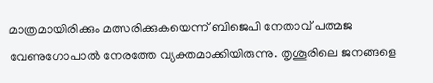മാത്രമായിരിക്കും മത്സരിക്കുകയെന്ന് ബിജെപി നേതാവ് പത്മജ വേണുഗോപാല്‍ നേരത്തേ വ്യക്തമാക്കിയിരുന്നു. തൃശൂരിലെ ജനങ്ങളെ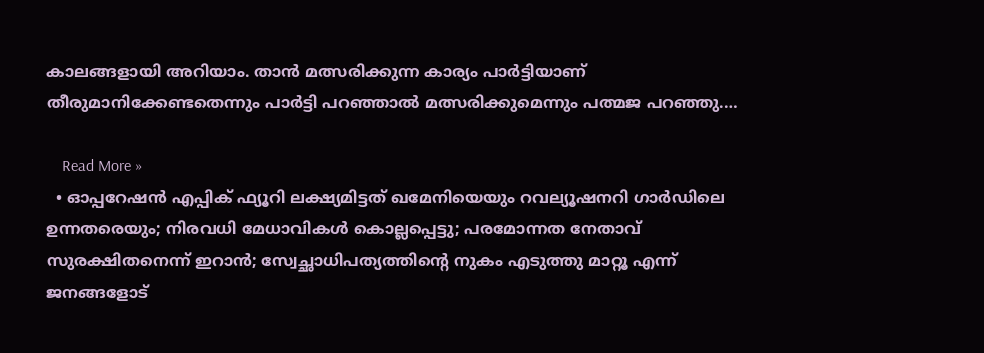കാലങ്ങളായി അറിയാം. താന്‍ മത്സരിക്കുന്ന കാര്യം പാര്‍ട്ടിയാണ് തീരുമാനിക്കേണ്ടതെന്നും പാര്‍ട്ടി പറഞ്ഞാല്‍ മത്സരിക്കുമെന്നും പത്മജ പറഞ്ഞു.…

    Read More »
  • ഓപ്പറേഷന്‍ എപ്പിക് ഫ്യൂറി ലക്ഷ്യമിട്ടത് ഖമേനിയെയും റവല്യൂഷനറി ഗാര്‍ഡിലെ ഉന്നതരെയും; നിരവധി മേധാവികള്‍ കൊല്ലപ്പെട്ടു; പരമോന്നത നേതാവ് സുരക്ഷിതനെന്ന് ഇറാന്‍; സ്വേച്ഛാധിപത്യത്തിന്റെ നുകം എടുത്തു മാറ്റൂ എന്ന് ജനങ്ങളോട്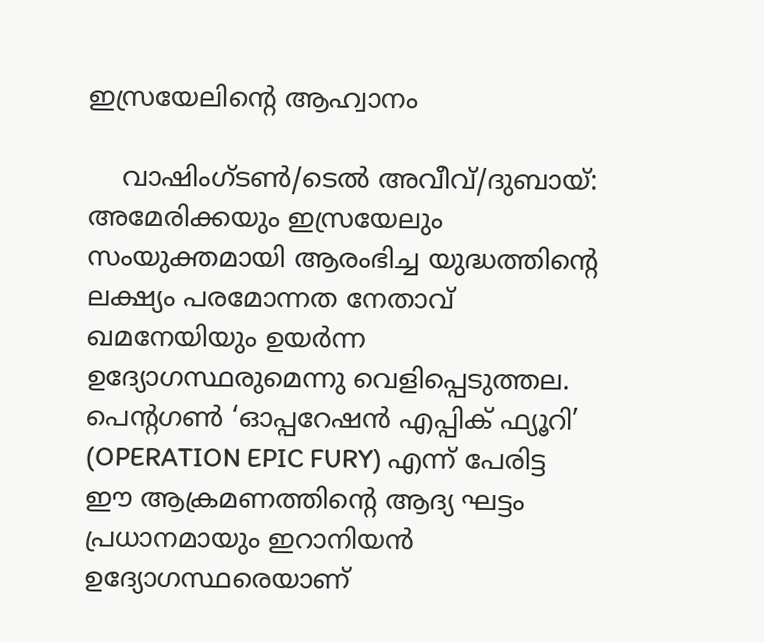ഇസ്രയേലിന്റെ ആഹ്വാനം

    വാഷിംഗ്ടണ്‍/ടെല്‍ അവീവ്/ദുബായ്: അമേരിക്കയും ഇസ്രയേലും സംയുക്തമായി ആരംഭിച്ച യുദ്ധത്തിന്റെ ലക്ഷ്യം പരമോന്നത നേതാവ് ഖമനേയിയും ഉയര്‍ന്ന ഉദ്യോഗസ്ഥരുമെന്നു വെളിപ്പെടുത്തല. പെന്റഗണ്‍ ‘ഓപ്പറേഷന്‍ എപ്പിക് ഫ്യൂറി’ (OPERATION EPIC FURY) എന്ന് പേരിട്ട ഈ ആക്രമണത്തിന്റെ ആദ്യ ഘട്ടം പ്രധാനമായും ഇറാനിയന്‍ ഉദ്യോഗസ്ഥരെയാണ്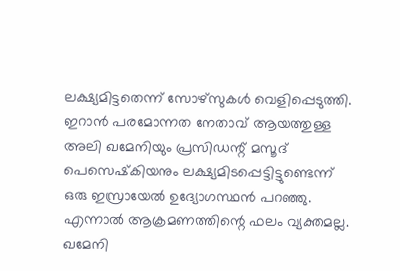ലക്ഷ്യമിട്ടതെന്ന് സോഴ്‌സുകള്‍ വെളിപ്പെടുത്തി. ഇറാന്‍ പരമോന്നത നേതാവ് ആയത്തുള്ള അലി ഖമേനിയും പ്രസിഡന്റ് മസൂദ് പെസെഷ്‌കിയനും ലക്ഷ്യമിടപ്പെട്ടിട്ടുണ്ടെന്ന് ഒരു ഇസ്രായേല്‍ ഉദ്യോഗസ്ഥന്‍ പറഞ്ഞു. എന്നാല്‍ ആക്രമണത്തിന്റെ ഫലം വ്യക്തമല്ല. ഖമേനി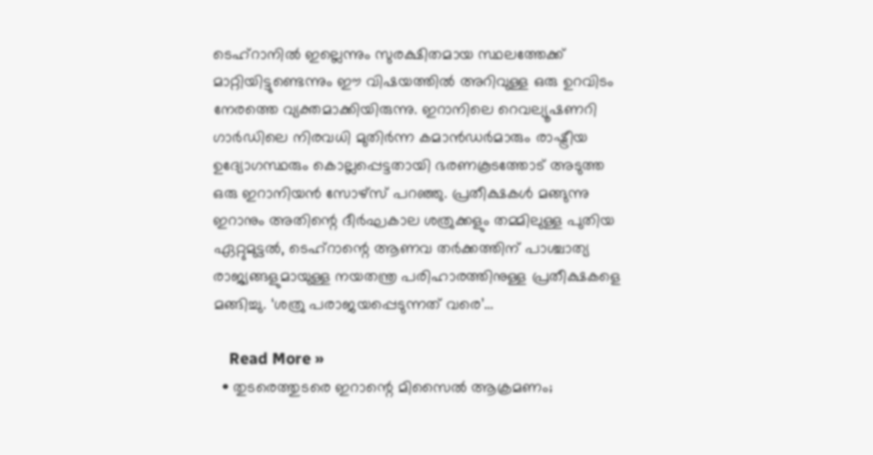ടെഹ്റാനില്‍ ഇല്ലെന്നും സുരക്ഷിതമായ സ്ഥലത്തേക്ക് മാറ്റിയിട്ടുണ്ടെന്നും ഈ വിഷയത്തില്‍ അറിവുള്ള ഒരു ഉറവിടം നേരത്തെ വ്യക്തമാക്കിയിരുന്നു. ഇറാനിലെ റെവല്യൂഷണറി ഗാര്‍ഡിലെ നിരവധി മുതിര്‍ന്ന കമാന്‍ഡര്‍മാരും രാഷ്ട്രീയ ഉദ്യോഗസ്ഥരും കൊല്ലപ്പെട്ടതായി ഭരണകൂടത്തോട് അടുത്ത ഒരു ഇറാനിയന്‍ സോഴ്‌സ് പറഞ്ഞു. പ്രതീക്ഷകള്‍ മങ്ങുന്നു ഇറാനും അതിന്റെ ദീര്‍ഘകാല ശത്രുക്കളും തമ്മിലുള്ള പുതിയ ഏറ്റുമുട്ടല്‍, ടെഹ്റാന്റെ ആണവ തര്‍ക്കത്തിന് പാശ്ചാത്യ രാജ്യങ്ങളുമായുള്ള നയതന്ത്ര പരിഹാരത്തിനുള്ള പ്രതീക്ഷകളെ മങ്ങിച്ചു. ‘ശത്രു പരാജയപ്പെടുന്നത് വരെ’…

    Read More »
  • തുടരെത്തുടരെ ഇറാന്റെ മിസൈല്‍ ആക്രമണം;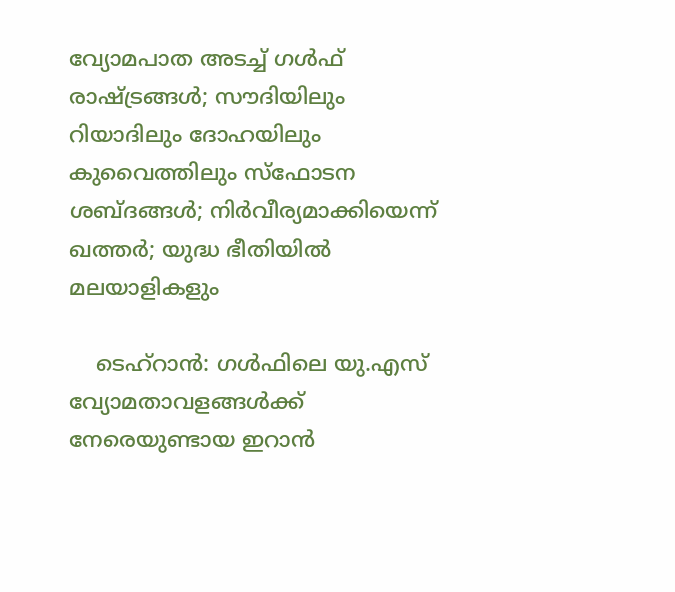വ്യോമപാത അടച്ച് ഗള്‍ഫ് രാഷ്ട്രങ്ങള്‍; സൗദിയിലും റിയാദിലും ദോഹയിലും കുവൈത്തിലും സ്‌ഫോടന ശബ്ദങ്ങള്‍; നിര്‍വീര്യമാക്കിയെന്ന് ഖത്തര്‍; യുദ്ധ ഭീതിയില്‍ മലയാളികളും

    ടെഹ്‌റാന്‍: ഗള്‍ഫിലെ യു.എസ് വ്യോമതാവളങ്ങള്‍ക്ക് നേരെയുണ്ടായ ഇറാന്‍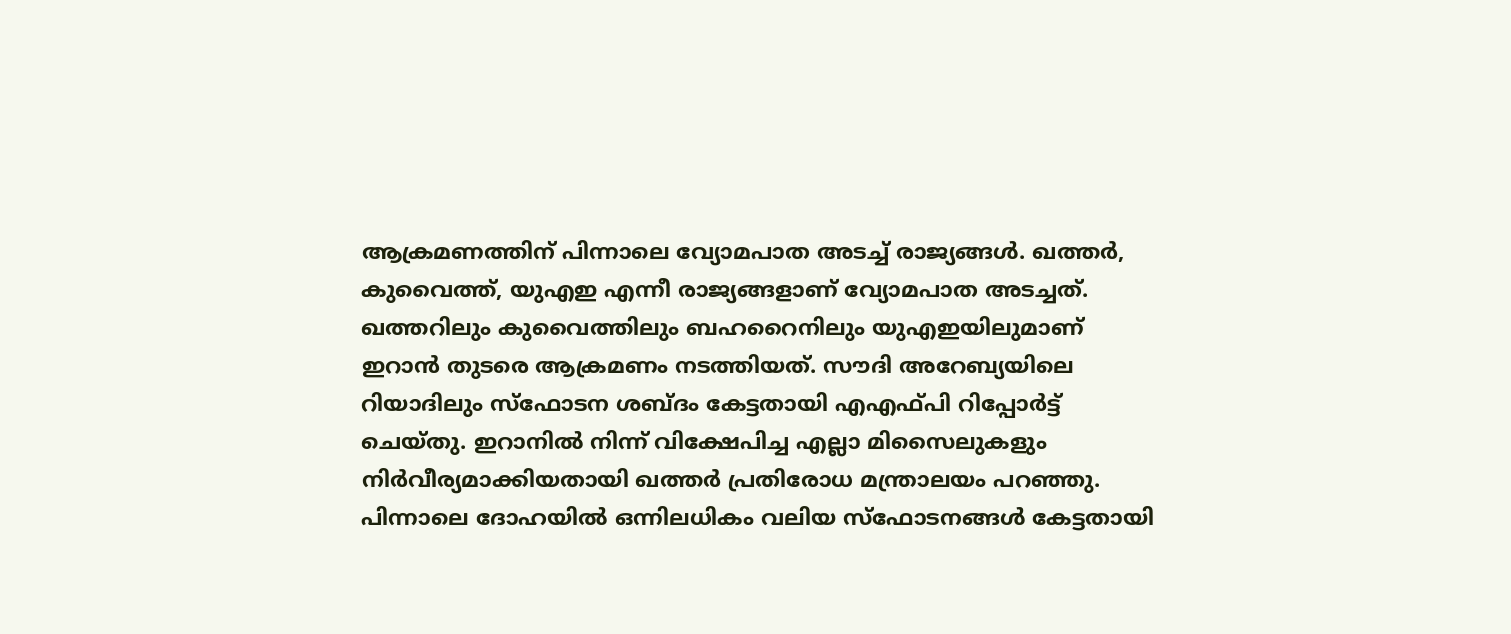ആക്രമണത്തിന് പിന്നാലെ വ്യോമപാത അടച്ച് രാജ്യങ്ങള്‍. ഖത്തര്‍, കുവൈത്ത്, യുഎഇ എന്നീ രാജ്യങ്ങളാണ് വ്യോമപാത അടച്ചത്. ഖത്തറിലും കുവൈത്തിലും ബഹറൈനിലും യുഎഇയിലുമാണ് ഇറാന്‍ തുടരെ ആക്രമണം നടത്തിയത്. സൗദി അറേബ്യയിലെ റിയാദിലും സ്‌ഫോടന ശബ്ദം കേട്ടതായി എഎഫ്പി റിപ്പോര്‍ട്ട് ചെയ്തു. ഇറാനില്‍ നിന്ന് വിക്ഷേപിച്ച എല്ലാ മിസൈലുകളും നിര്‍വീര്യമാക്കിയതായി ഖത്തര്‍ പ്രതിരോധ മന്ത്രാലയം പറഞ്ഞു. പിന്നാലെ ദോഹയില്‍ ഒന്നിലധികം വലിയ സ്‌ഫോടനങ്ങള്‍ കേട്ടതായി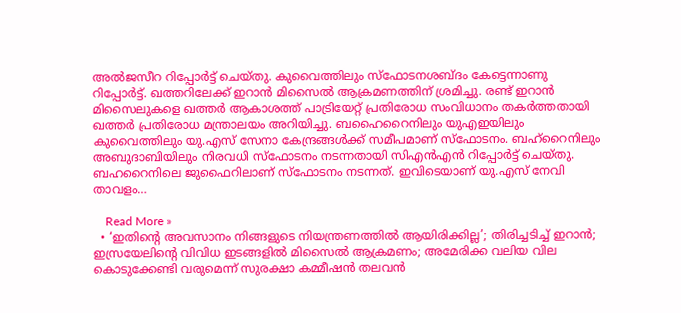അല്‍ജസീറ റിപ്പോര്‍ട്ട് ചെയ്തു. കുവൈത്തിലും സ്‌ഫോടനശബ്ദം കേട്ടെന്നാണു റിപ്പോര്‍ട്ട്. ഖത്തറിലേക്ക് ഇറാന്‍ മിസൈല്‍ ആക്രമണത്തിന് ശ്രമിച്ചു. രണ്ട് ഇറാന്‍ മിസൈലുകളെ ഖത്തര്‍ ആകാശത്ത് പാട്രിയേറ്റ് പ്രതിരോധ സംവിധാനം തകര്‍ത്തതായി ഖത്തര്‍ പ്രതിരോധ മന്ത്രാലയം അറിയിച്ചു. ബഹൈറൈനിലും യുഎഇയിലും കുവൈത്തിലും യു.എസ് സേനാ കേന്ദ്രങ്ങള്‍ക്ക് സമീപമാണ് സ്ഫോടനം. ബഹ്റൈനിലും അബുദാബിയിലും നിരവധി സ്ഫോടനം നടന്നതായി സിഎന്‍എന്‍ റിപ്പോര്‍ട്ട് ചെയ്തു. ബഹറൈനിലെ ജുഫൈറിലാണ് സ്ഫോടനം നടന്നത്. ഇവിടെയാണ് യു.എസ് നേവി താവളം…

    Read More »
  • ‘ഇതിന്റെ അവസാനം നിങ്ങളുടെ നിയന്ത്രണത്തില്‍ ആയിരിക്കില്ല’; തിരിച്ചടിച്ച് ഇറാന്‍; ഇസ്രയേലിന്റെ വിവിധ ഇടങ്ങളില്‍ മിസൈല്‍ ആക്രമണം; അമേരിക്ക വലിയ വില കൊടുക്കേണ്ടി വരുമെന്ന് സുരക്ഷാ കമ്മീഷന്‍ തലവന്‍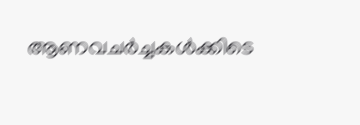ആണവചര്‍ച്ചകള്‍ക്കിടെ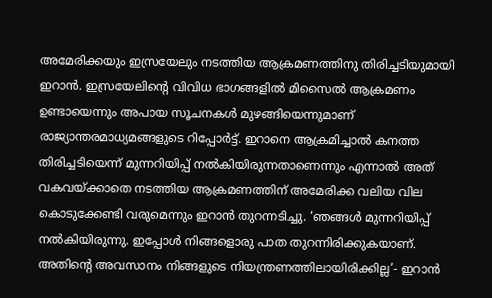അമേരിക്കയും ഇസ്രയേലും നടത്തിയ ആക്രമണത്തിനു തിരിച്ചടിയുമായി ഇറാന്‍. ഇസ്രയേലിന്റെ വിവിധ ഭാഗങ്ങളില്‍ മിസൈല്‍ ആക്രമണം ഉണ്ടായെന്നും അപായ സൂചനകള്‍ മുഴങ്ങിയെന്നുമാണ് രാജ്യാന്തരമാധ്യമങ്ങളുടെ റിപ്പോര്‍ട്ട്. ഇറാനെ ആക്രമിച്ചാല്‍ കനത്ത തിരിച്ചടിയെന്ന് മുന്നറിയിപ്പ് നല്‍കിയിരുന്നതാണെന്നും എന്നാല്‍ അത് വകവയ്ക്കാതെ നടത്തിയ ആക്രമണത്തിന് അമേരിക്ക വലിയ വില കൊടുക്കേണ്ടി വരുമെന്നും ഇറാന്‍ തുറന്നടിച്ചു. ‘ഞങ്ങള്‍ മുന്നറിയിപ്പ് നല്‍കിയിരുന്നു. ഇപ്പോള്‍ നിങ്ങളൊരു പാത തുറന്നിരിക്കുകയാണ്. അതിന്റെ അവസാനം നിങ്ങളുടെ നിയന്ത്രണത്തിലായിരിക്കില്ല’- ഇറാന്‍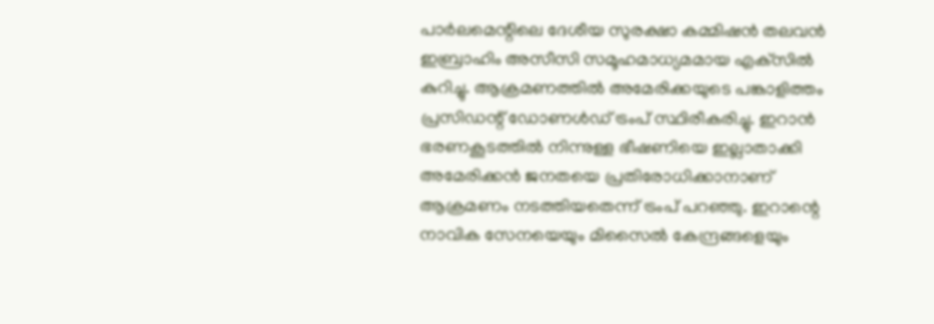പാര്‍ലമെന്റിലെ ദേശീയ സുരക്ഷാ കമ്മിഷന്‍ തലവന്‍ ഇബ്രാഹിം അസീസി സമൂഹമാധ്യമമായ എക്‌സില്‍ കുറിച്ചു. ആക്രമണത്തില്‍ അമേരിക്കയുടെ പങ്കാളിത്തം പ്രസിഡന്റ് ഡോണള്‍ഡ് ട്രംപ് സ്ഥിരീകരിച്ചു. ഇറാന്‍ ഭരണകൂടത്തില്‍ നിന്നുള്ള ഭീഷണിയെ ഇല്ലാതാക്കി അമേരിക്കന്‍ ജനതയെ പ്രതിരോധിക്കാനാണ് ആക്രമണം നടത്തിയതെന്ന് ട്രംപ് പറഞ്ഞു. ഇറാന്റെ നാവിക സേനയെയും മിസൈല്‍ കേന്ദ്രങ്ങളെയും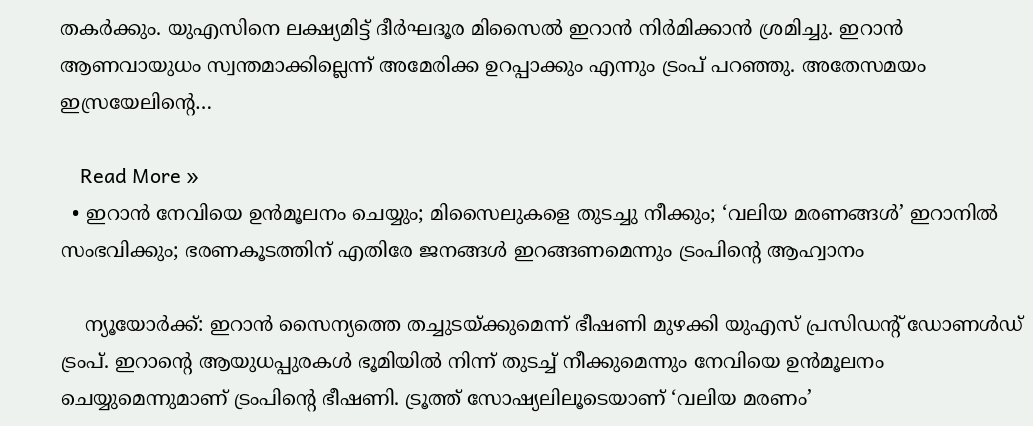തകര്‍ക്കും. യുഎസിനെ ലക്ഷ്യമിട്ട് ദീര്‍ഘദൂര മിസൈല്‍ ഇറാന്‍ നിര്‍മിക്കാന്‍ ശ്രമിച്ചു. ഇറാന്‍ ആണവായുധം സ്വന്തമാക്കില്ലെന്ന് അമേരിക്ക ഉറപ്പാക്കും എന്നും ട്രംപ് പറഞ്ഞു. അതേസമയം ഇസ്രയേലിന്റെ…

    Read More »
  • ഇറാന്‍ നേവിയെ ഉന്‍മൂലനം ചെയ്യും; മിസൈലുകളെ തുടച്ചു നീക്കും; ‘വലിയ മരണങ്ങള്‍’ ഇറാനില്‍ സംഭവിക്കും; ഭരണകൂടത്തിന് എതിരേ ജനങ്ങള്‍ ഇറങ്ങണമെന്നും ട്രംപിന്റെ ആഹ്വാനം

    ന്യൂയോര്‍ക്ക്: ഇറാന്‍ സൈന്യത്തെ തച്ചുടയ്ക്കുമെന്ന് ഭീഷണി മുഴക്കി യുഎസ് പ്രസിഡന്റ് ഡോണള്‍ഡ് ട്രംപ്. ഇറാന്റെ ആയുധപ്പുരകള്‍ ഭൂമിയില്‍ നിന്ന് തുടച്ച് നീക്കുമെന്നും നേവിയെ ഉന്‍മൂലനം ചെയ്യുമെന്നുമാണ് ട്രംപിന്റെ ഭീഷണി. ട്രൂത്ത് സോഷ്യലിലൂടെയാണ് ‘വലിയ മരണം’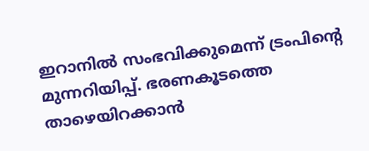ഇറാനില്‍ സംഭവിക്കുമെന്ന് ട്രംപിന്റെ മുന്നറിയിപ്പ്. ഭരണകൂടത്തെ താഴെയിറക്കാന്‍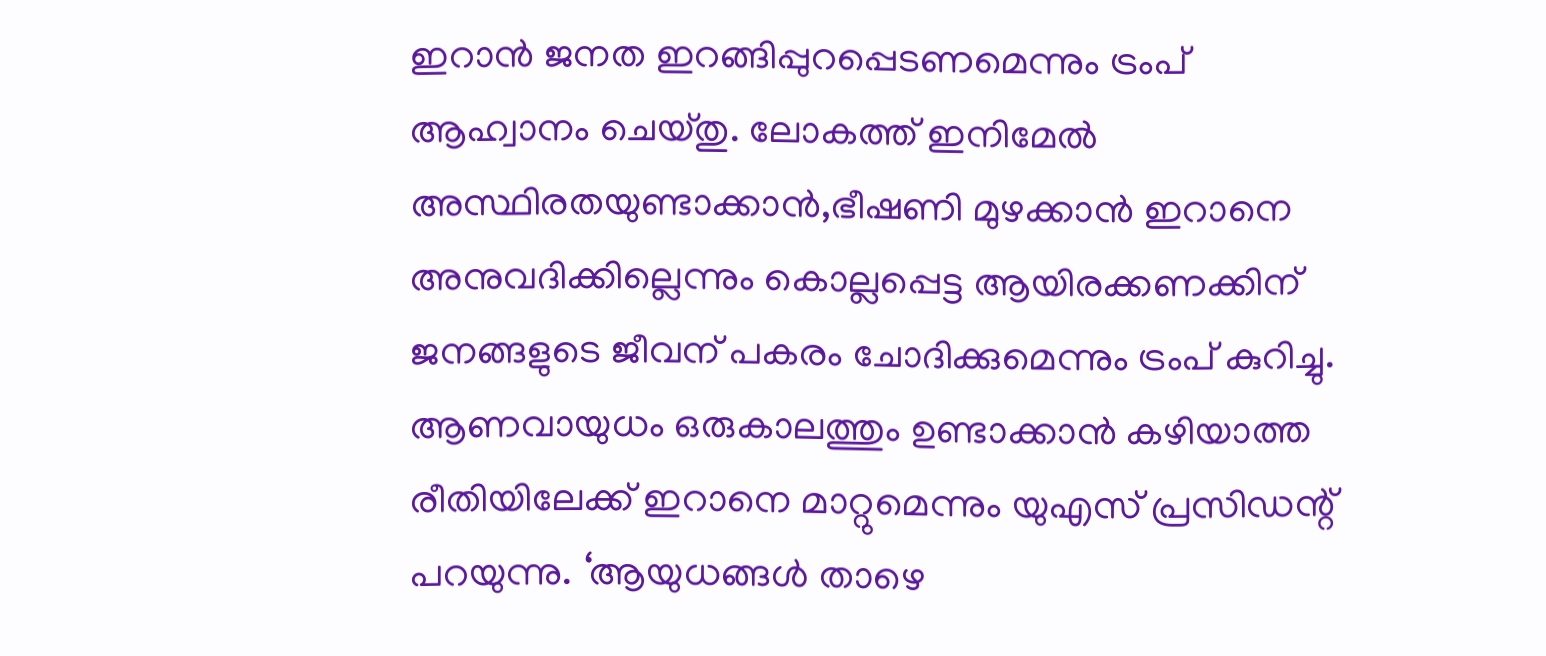ഇറാന്‍ ജനത ഇറങ്ങിപ്പുറപ്പെടണമെന്നും ട്രംപ് ആഹ്വാനം ചെയ്തു. ലോകത്ത് ഇനിമേല്‍ അസ്ഥിരതയുണ്ടാക്കാന്‍,ഭീഷണി മുഴക്കാന്‍ ഇറാനെ അനുവദിക്കില്ലെന്നും കൊല്ലപ്പെട്ട ആയിരക്കണക്കിന് ജനങ്ങളുടെ ജീവന് പകരം ചോദിക്കുമെന്നും ട്രംപ് കുറിച്ചു. ആണവായുധം ഒരുകാലത്തും ഉണ്ടാക്കാന്‍ കഴിയാത്ത രീതിയിലേക്ക് ഇറാനെ മാറ്റുമെന്നും യുഎസ് പ്രസിഡന്റ് പറയുന്നു. ‘ആയുധങ്ങള്‍ താഴെ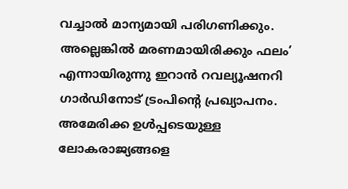വച്ചാല്‍ മാന്യമായി പരിഗണിക്കും. അല്ലെങ്കില്‍ മരണമായിരിക്കും ഫലം’ എന്നായിരുന്നു ഇറാന്‍ റവല്യൂഷനറി ഗാര്‍ഡിനോട് ട്രംപിന്റെ പ്രഖ്യാപനം. അമേരിക്ക ഉള്‍പ്പടെയുള്ള ലോകരാജ്യങ്ങളെ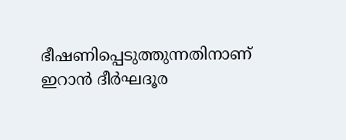ഭീഷണിപ്പെടുത്തുന്നതിനാണ് ഇറാന്‍ ദീര്‍ഘദൂര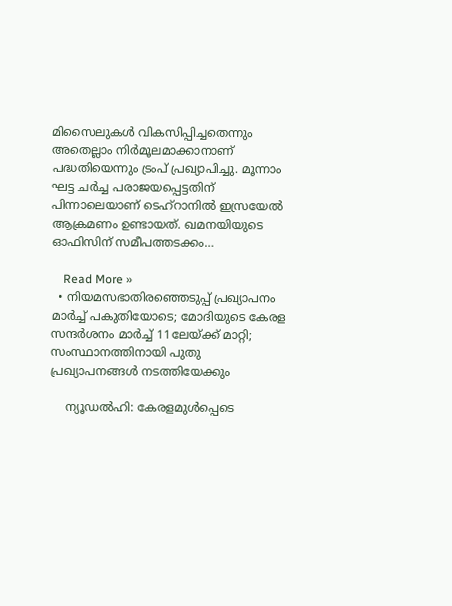മിസൈലുകള്‍ വികസിപ്പിച്ചതെന്നും അതെല്ലാം നിര്‍മൂലമാക്കാനാണ് പദ്ധതിയെന്നും ട്രംപ് പ്രഖ്യാപിച്ചു. മൂന്നാം ഘട്ട ചര്‍ച്ച പരാജയപ്പെട്ടതിന് പിന്നാലെയാണ് ടെഹ്‌റാനില്‍ ഇസ്രയേല്‍ ആക്രമണം ഉണ്ടായത്. ഖമനയിയുടെ ഓഫിസിന് സമീപത്തടക്കം…

    Read More »
  • നിയമസഭാതിരഞ്ഞെടുപ്പ് പ്രഖ്യാപനം മാർച്ച് പകുതിയോടെ; മോദിയുടെ കേരള സന്ദർശനം മാർച്ച് 11ലേയ്ക്ക് മാറ്റി; സംസ്ഥാനത്തിനായി പുതു പ്രഖ്യാപനങ്ങൾ നടത്തിയേക്കും

    ന്യൂഡൽഹി: കേരളമുൾപ്പെടെ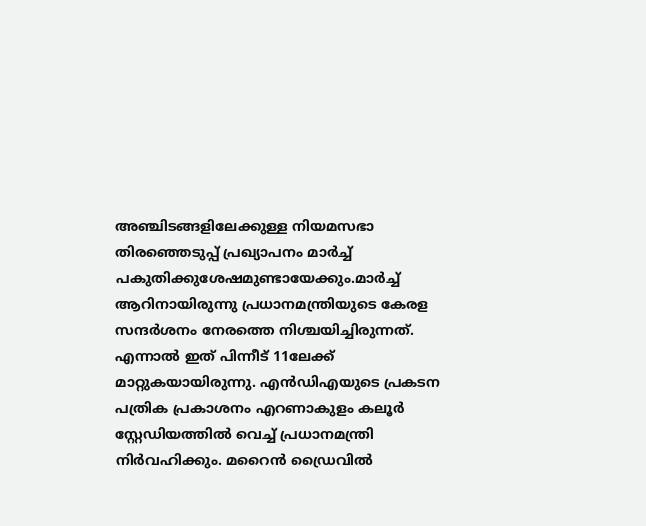അഞ്ചിടങ്ങളിലേക്കുള്ള നിയമസഭാ തിരഞ്ഞെടുപ്പ് പ്രഖ്യാപനം മാർച്ച് പകുതിക്കുശേഷമുണ്ടായേക്കും.മാർച്ച് ആറിനായിരുന്നു പ്രധാനമന്ത്രിയുടെ കേരള സന്ദർശനം നേരത്തെ നിശ്ചയിച്ചിരുന്നത്. എന്നാൽ ഇത് പിന്നീട് 11ലേക്ക് മാറ്റുകയായിരുന്നു. എൻഡിഎയുടെ പ്രകടന പത്രിക പ്രകാശനം എറണാകുളം കലൂർ സ്റ്റേഡിയത്തിൽ വെച്ച് പ്രധാനമന്ത്രി നിർവഹിക്കും. മറൈൻ ഡ്രൈവിൽ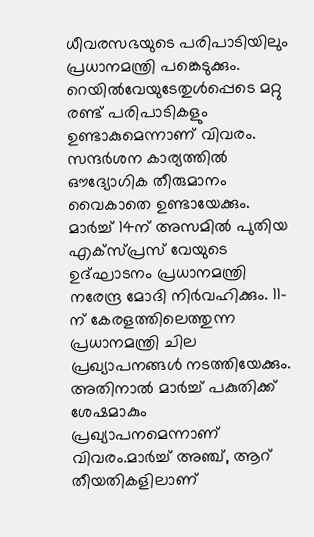ധീവരസഭയുടെ പരിപാടിയിലും പ്രധാനമന്ത്രി പങ്കെടുക്കും. റെയിൽവേയുടേതുൾപ്പെടെ മറ്റു രണ്ട് പരിപാടികളും ഉണ്ടാകുമെന്നാണ് വിവരം. സന്ദർശന കാര്യത്തിൽ ഔദ്യോഗിക തീരുമാനം വൈകാതെ ഉണ്ടായേക്കും. മാർച്ച് 14ന് അസമിൽ പുതിയ എക്സ്പ്രസ് വേയുടെ ഉദ്ഘാടനം പ്രധാനമന്ത്രി നരേന്ദ്ര മോദി നിർവഹിക്കും. 11-ന് കേരളത്തിലെത്തുന്ന പ്രധാനമന്ത്രി ചില പ്രഖ്യാപനങ്ങൾ നടത്തിയേക്കും. അതിനാൽ മാർച്ച് പകുതിക്ക് ശേഷമാകും പ്രഖ്യാപനമെന്നാണ് വിവരം.മാർച്ച് അഞ്ച്‌, ആറ്‌ തീയതികളിലാണ്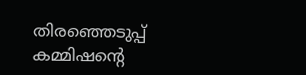തിരഞ്ഞെടുപ്പ് കമ്മിഷന്റെ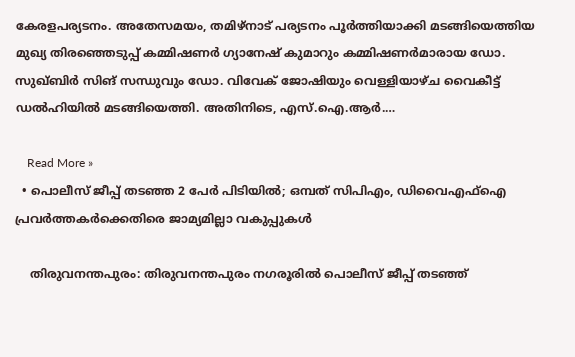കേരളപര്യടനം. അതേസമയം, തമിഴ്‌നാട് പര്യടനം പൂർത്തിയാക്കി മടങ്ങിയെത്തിയ മുഖ്യ തിരഞ്ഞെടുപ്പ് കമ്മിഷണർ ഗ്യാനേഷ് കുമാറും കമ്മിഷണർമാരായ ഡോ. സുഖ്ബിർ സിങ് സന്ധുവും ഡോ. വിവേക് ജോഷിയും വെള്ളിയാഴ്ച വൈകീട്ട് ഡൽഹിയിൽ മടങ്ങിയെത്തി. അതിനിടെ, എസ്.ഐ.ആർ.…

    Read More »
  • പൊലീസ് ജീപ്പ് തടഞ്ഞ 2 പേർ പിടിയിൽ; ഒമ്പത് സിപിഎം, ഡിവൈഎഫ്ഐ പ്രവർത്തകർക്കെതിരെ ജാമ്യമില്ലാ വകുപ്പുകൾ

    തിരുവനന്തപുരം: തിരുവനന്തപുരം നഗരൂരിൽ പൊലീസ് ജീപ്പ് തടഞ്ഞ്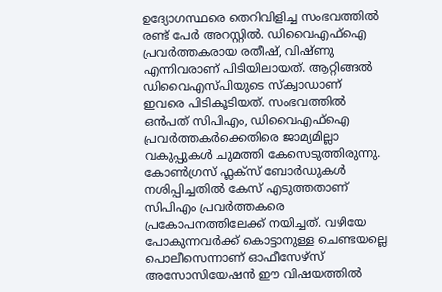ഉദ്യോഗസ്ഥരെ തെറിവിളിച്ച സംഭവത്തിൽ രണ്ട് പേർ അറസ്റ്റിൽ. ഡിവൈഎഫ്ഐ പ്രവർത്തകരായ രതീഷ്, വിഷ്ണു എന്നിവരാണ് പിടിയിലായത്. ആറ്റിങ്ങൽ ഡിവൈഎസ്പിയുടെ സ്ക്വാഡാണ് ഇവരെ പിടികൂടിയത്. സംഭവത്തിൽ ഒൻപത് സിപിഎം, ഡിവൈഎഫ്ഐ പ്രവർത്തകർക്കെതിരെ ജാമ്യമില്ലാ വകുപ്പുകൾ ചുമത്തി കേസെടുത്തിരുന്നു. കോൺഗ്രസ് ഫ്ലക്സ് ബോർഡുകൾ നശിപ്പിച്ചതിൽ കേസ് എടുത്തതാണ് സിപിഎം പ്രവർത്തകരെ പ്രകോപനത്തിലേക്ക് നയിച്ചത്. വഴിയേ പോകുന്നവർക്ക് കൊട്ടാനുള്ള ചെണ്ടയല്ലെ പൊലീസെന്നാണ് ഓഫീസേഴ്സ് അസോസിയേഷൻ ഈ വിഷയത്തിൽ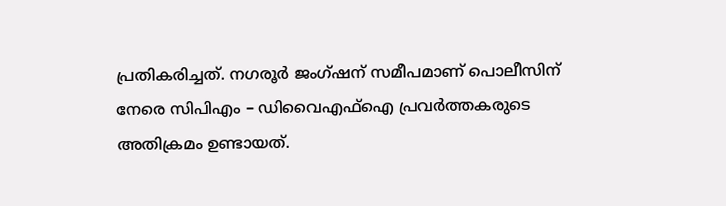പ്രതികരിച്ചത്. നഗരൂർ ജംഗ്ഷന് സമീപമാണ് പൊലീസിന് നേരെ സിപിഎം – ഡിവൈഎഫ്ഐ പ്രവർത്തകരുടെ അതിക്രമം ഉണ്ടായത്.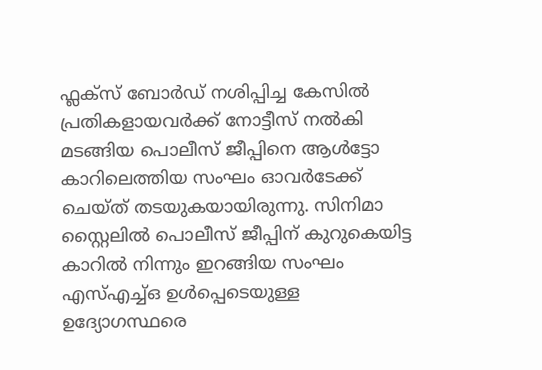ഫ്ലക്സ് ബോർഡ് നശിപ്പിച്ച കേസിൽ പ്രതികളായവർക്ക് നോട്ടീസ് നൽകി മടങ്ങിയ പൊലീസ് ജീപ്പിനെ ആൾട്ടോ കാറിലെത്തിയ സംഘം ഓവർടേക്ക് ചെയ്ത് തടയുകയായിരുന്നു. സിനിമാ സ്റ്റൈലിൽ പൊലീസ് ജീപ്പിന് കുറുകെയിട്ട കാറിൽ നിന്നും ഇറങ്ങിയ സംഘം എസ്എച്ച്ഒ ഉൾപ്പെടെയുള്ള ഉദ്യോഗസ്ഥരെ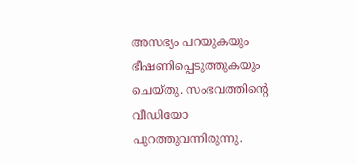അസഭ്യം പറയുകയും ഭീഷണിപ്പെടുത്തുകയും ചെയ്തു. സംഭവത്തിന്റെ വീഡിയോ പുറത്തുവന്നിരുന്നു.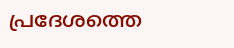പ്രദേശത്തെ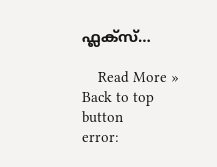ഫ്ലക്സ്…

    Read More »
Back to top button
error: